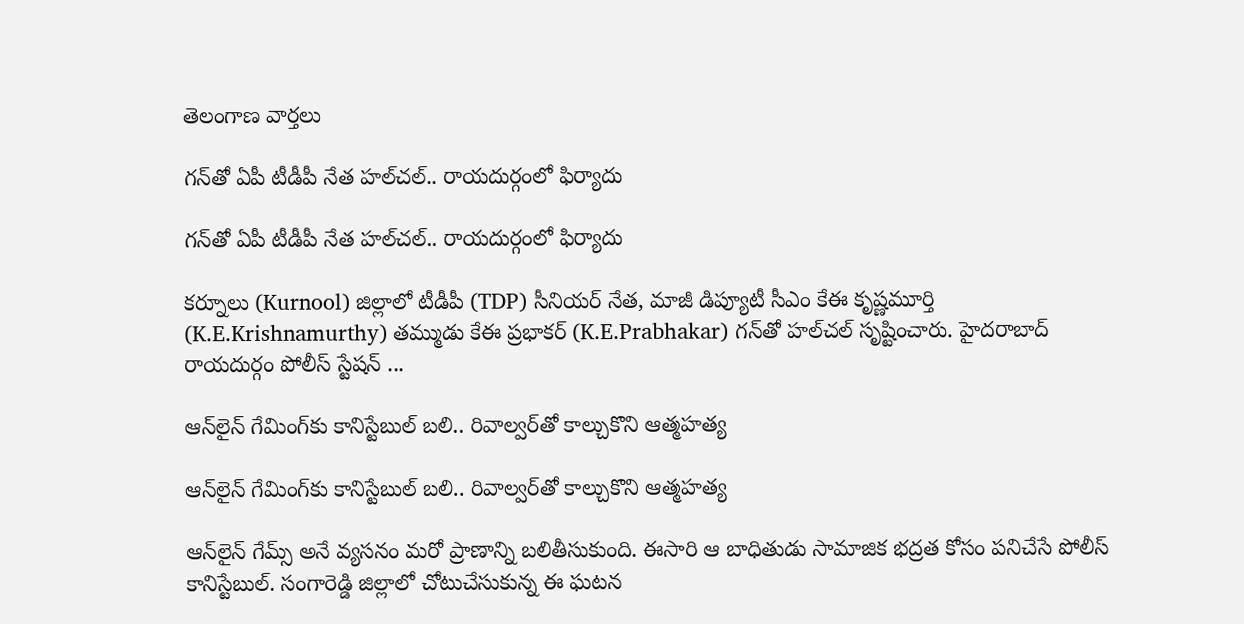తెలంగాణ వార్తలు

గన్‌తో ఏపీ టీడీపీ నేత హల్‌చల్.. రాయదుర్గంలో ఫిర్యాదు

గన్‌తో ఏపీ టీడీపీ నేత హల్‌చల్.. రాయదుర్గంలో ఫిర్యాదు

కర్నూలు (Kurnool) జిల్లాలో టీడీపీ (TDP) సీనియర్ నేత, మాజీ డిప్యూటీ సీఎం కేఈ కృష్ణమూర్తి (K.E.Krishnamurthy) తమ్ముడు కేఈ ప్రభాకర్ (K.E.Prabhakar) గన్‌తో హల్‌చల్ సృష్టించారు. హైద‌రాబాద్‌ రాయదుర్గం పోలీస్ స్టేషన్ ...

ఆన్‌లైన్ గేమింగ్‌కు కానిస్టేబుల్ బ‌లి.. రివాల్వర్‌తో కాల్చుకొని ఆత్మ‌హ‌త్య‌

ఆన్‌లైన్ గేమింగ్‌కు కానిస్టేబుల్ బ‌లి.. రివాల్వర్‌తో కాల్చుకొని ఆత్మ‌హ‌త్య‌

ఆన్‌లైన్ గేమ్స్ అనే వ్యసనం మరో ప్రాణాన్ని బలితీసుకుంది. ఈసారి ఆ బాధితుడు సామాజిక భద్రత కోసం పనిచేసే పోలీస్ కానిస్టేబుల్. సంగారెడ్డి జిల్లాలో చోటుచేసుకున్న ఈ ఘటన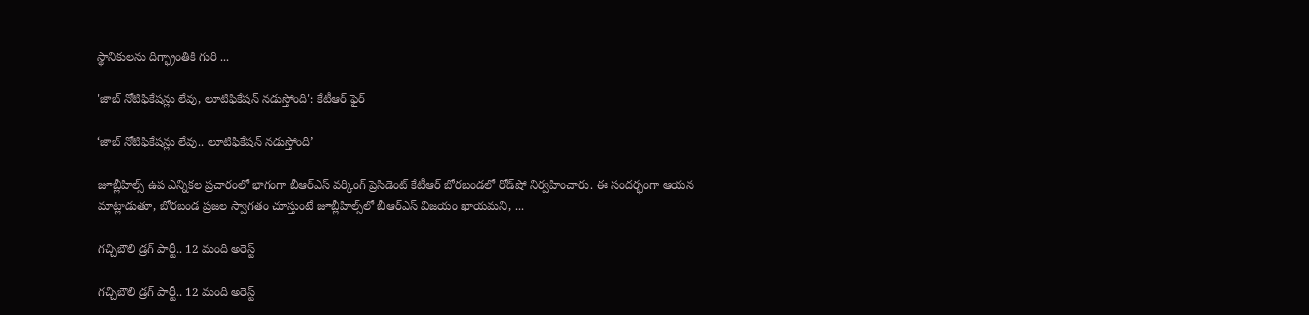స్థానికులను దిగ్భ్రాంతికి గురి ...

'జాబ్ నోటిఫికేషన్లు లేవు, లూటిఫికేషన్ నడుస్తోంది': కేటీఆర్ ఫైర్

‘జాబ్ నోటిఫికేషన్లు లేవు.. లూటిఫికేషన్ నడుస్తోంది’

జూబ్లీహిల్స్ ఉప ఎన్నికల ప్రచారంలో భాగంగా బీఆర్‌ఎస్ వర్కింగ్ ప్రెసిడెంట్ కేటీఆర్ బోరబండలో రోడ్‌షో నిర్వహించారు. ఈ సందర్భంగా ఆయన మాట్లాడుతూ, బోరబండ ప్రజల స్వాగతం చూస్తుంటే జూబ్లీహిల్స్‌లో బీఆర్‌ఎస్‌ విజయం ఖాయమని, ...

గచ్చిబౌలి డ్రగ్ పార్టీ.. 12 మంది అరెస్ట్

గచ్చిబౌలి డ్రగ్ పార్టీ.. 12 మంది అరెస్ట్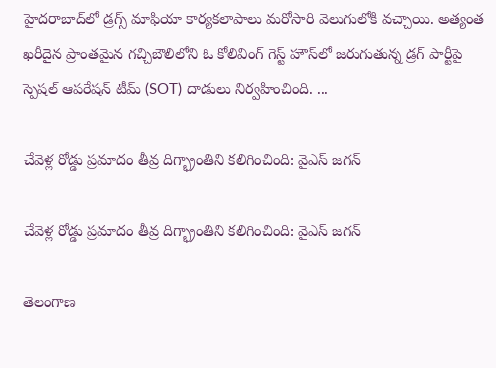హైదరాబాద్‌లో డ్రగ్స్ మాఫియా కార్యకలాపాలు మరోసారి వెలుగులోకి వచ్చాయి. అత్యంత ఖరీదైన ప్రాంతమైన గచ్చిబౌలిలోని ఓ కోలివింగ్ గెస్ట్ హౌస్‌లో జరుగుతున్న డ్రగ్ పార్టీపై స్పెషల్ ఆపరేషన్ టీమ్ (SOT) దాడులు నిర్వహించింది. ...

చేవెళ్ల రోడ్డు ప్రమాదం తీవ్ర దిగ్భ్రాంతిని కలిగించింది: వైఎస్ జగన్

చేవెళ్ల రోడ్డు ప్రమాదం తీవ్ర దిగ్భ్రాంతిని కలిగించింది: వైఎస్ జగన్

తెలంగాణ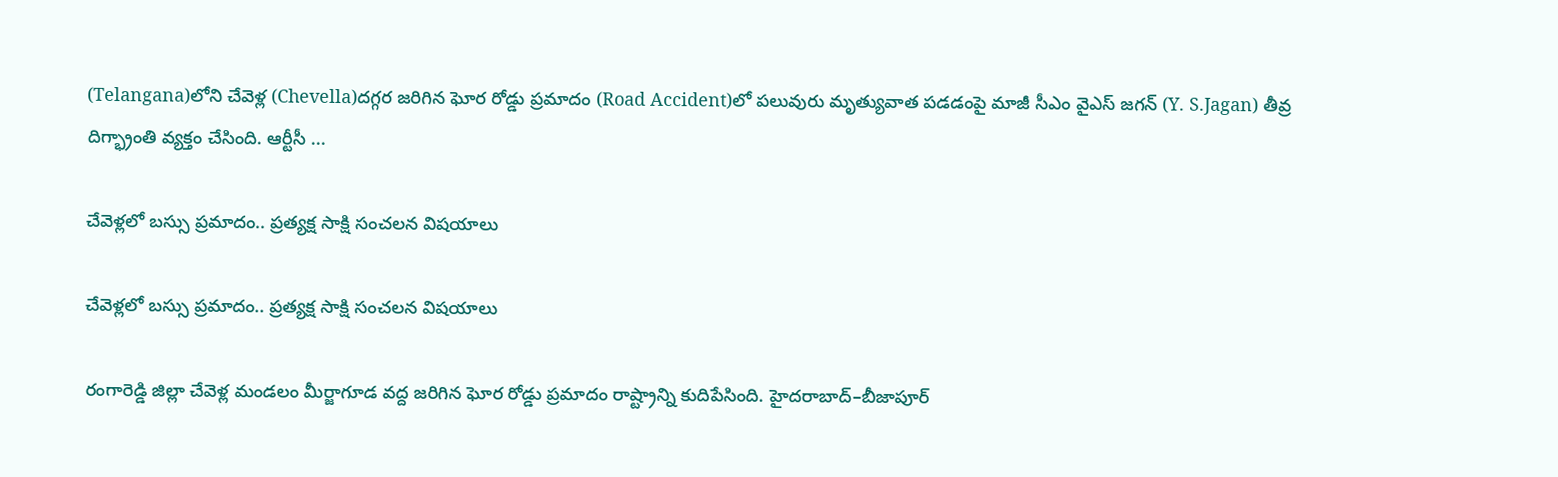(Telangana)లోని చేవెళ్ల (Chevella)దగ్గర జరిగిన ఘోర రోడ్డు ప్రమాదం (Road Accident)లో పలువురు మృత్యువాత పడడంపై మాజీ సీఎం వైఎస్ జగన్ (Y. S.Jagan) తీవ్ర దిగ్భ్రాంతి వ్యక్తం చేసింది. ఆర్టీసీ ...

చేవెళ్లలో బస్సు ప్ర‌మాదం.. ప్ర‌త్య‌క్ష‌ సాక్షి సంచ‌ల‌న విష‌యాలు

చేవెళ్లలో బస్సు ప్ర‌మాదం.. ప్ర‌త్య‌క్ష‌ సాక్షి సంచ‌ల‌న విష‌యాలు

రంగారెడ్డి జిల్లా చేవెళ్ల మండలం మీర్జాగూడ వద్ద జరిగిన ఘోర రోడ్డు ప్రమాదం రాష్ట్రాన్ని కుదిపేసింది. హైదరాబాద్–బీజాపూర్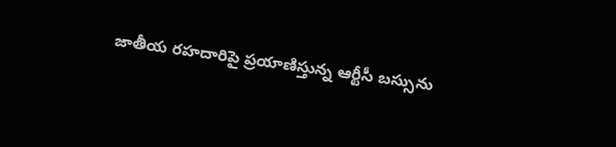జాతీయ రహదారిపై ప్రయాణిస్తున్న ఆర్టీసీ బస్సును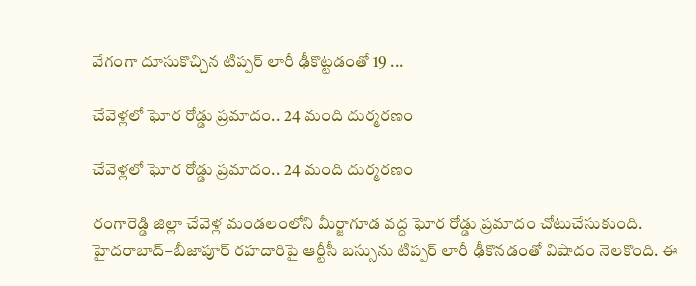వేగంగా దూసుకొచ్చిన టిప్పర్ లారీ ఢీకొట్టడంతో 19 ...

చేవెళ్లలో ఘోర రోడ్డు ప్రమాదం.. 24 మంది దుర్మరణం

చేవెళ్లలో ఘోర రోడ్డు ప్రమాదం.. 24 మంది దుర్మరణం

రంగారెడ్డి జిల్లా చేవెళ్ల మండలంలోని మీర్జాగూడ వద్ద ఘోర రోడ్డు ప్రమాదం చోటుచేసుకుంది. హైదరాబాద్–బీజాపూర్ రహదారిపై ఆర్టీసీ బస్సును టిప్పర్ లారీ ఢీకొనడంతో విషాదం నెలకొంది. ఈ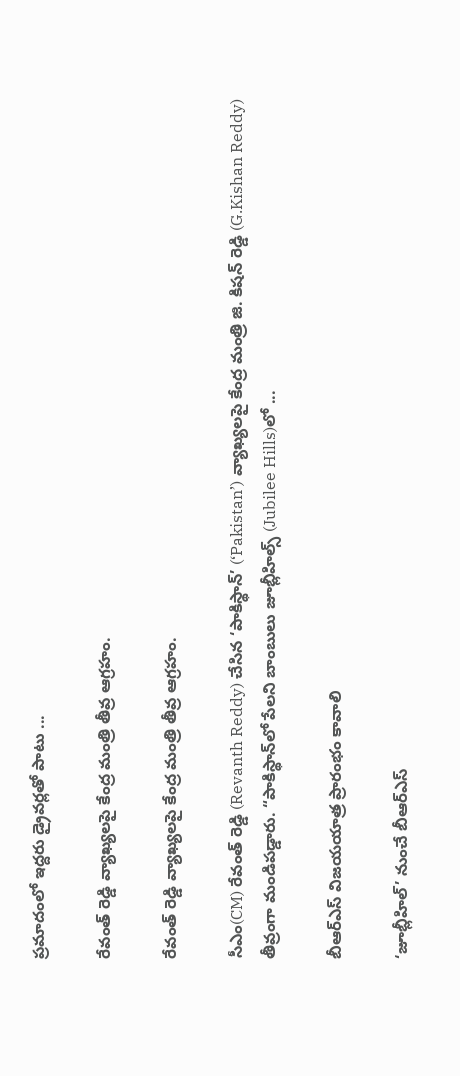ప్రమాదంలో ఇద్దరు డ్రైవర్లతో పాటు ...

రేవంత్ రెడ్డి వ్యాఖ్యలపై కేంద్ర మంత్రి తీవ్ర ఆగ్రహం.

రేవంత్ రెడ్డి వ్యాఖ్యలపై కేంద్ర మంత్రి తీవ్ర ఆగ్రహం.

సీఎం(CM) రేవంత్ రెడ్డి (Revanth Reddy) చేసిన ‘పాకిస్థాన్’ (‘Pakistan’) వ్యాఖ్యలపై కేంద్ర మంత్రి జి. కిషన్ రెడ్డి (G.Kishan Reddy) తీవ్రంగా మండిపడ్డారు. “పాకిస్థాన్‌లో పేలని బాంబులు జూబ్లీహిల్స్‌ (Jubilee Hills)లో ...

బీఆర్‌ఎస్ విజయయాత్ర ప్రారంభం కావాలి

‘జూబ్లీహిల్’ నుంచే బీఆర్‌ఎస్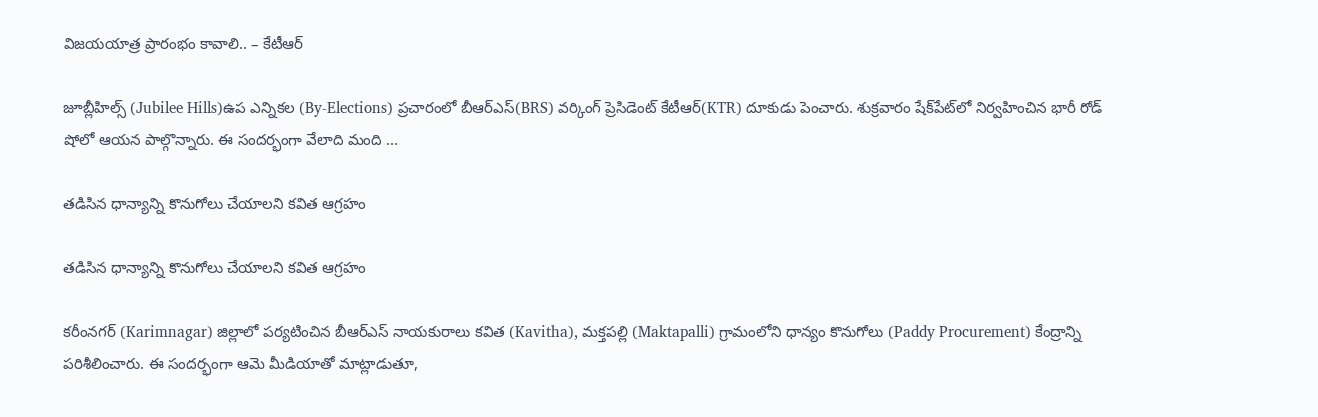విజయయాత్ర ప్రారంభం కావాలి.. – కేటీఆర్

జూబ్లీహిల్స్ (Jubilee Hills)ఉప ఎన్నికల (By-Elections) ప్రచారంలో బీఆర్‌ఎస్(BRS) వర్కింగ్ ప్రెసిడెంట్ కేటీఆర్(KTR) దూకుడు పెంచారు. శుక్రవారం షేక్‌పేట్‌లో నిర్వహించిన భారీ రోడ్ షోలో ఆయన పాల్గొన్నారు. ఈ సందర్భంగా వేలాది మంది ...

తడిసిన ధాన్యాన్ని కొనుగోలు చేయాలని కవిత ఆగ్రహం

తడిసిన ధాన్యాన్ని కొనుగోలు చేయాలని కవిత ఆగ్రహం

కరీంనగర్ (Karimnagar) జిల్లాలో పర్యటించిన బీఆర్‌ఎస్ నాయకురాలు కవిత (Kavitha), మక్తపల్లి (Maktapalli) గ్రామంలోని ధాన్యం కొనుగోలు (Paddy Procurement) కేంద్రాన్ని పరిశీలించారు. ఈ సందర్భంగా ఆమె మీడియాతో మాట్లాడుతూ,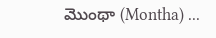మొంథా (Montha) ...